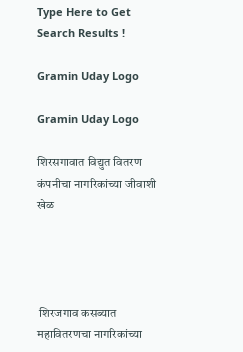Type Here to Get Search Results !

Gramin Uday Logo

Gramin Uday Logo

शिरसगावात विद्युत वितरण कंपनीचा नागरिकांच्या जीवाशी खेळ




 शिरजगाव कसब्यात महावितरणचा नागरिकांच्या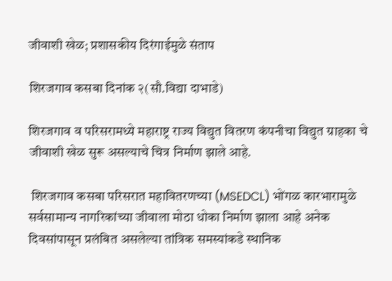जीवाशी खेळ; प्रशासकीय दिरंगाईमुळे संताप

शिरजगाव कसबा दिनांक २(सौ.विद्या दाभाडे)

शिरजगाव व परिसरामध्ये महाराष्ट्र राज्य विद्युत वितरण कंपनीचा विद्युत ग्राहका चे जीवाशी खेळ सुरू असल्याचे चित्र निर्माण झाले आहे.

 शिरजगाव कसबा परिसरात महावितरणच्या (MSEDCL) भोंगळ कारभारामुळे सर्वसामान्य नागरिकांच्या जीवाला मोठा धोका निर्माण झाला आहे अनेक दिवसांपासून प्रलंबित असलेल्या तांत्रिक समस्यांकडे स्थानिक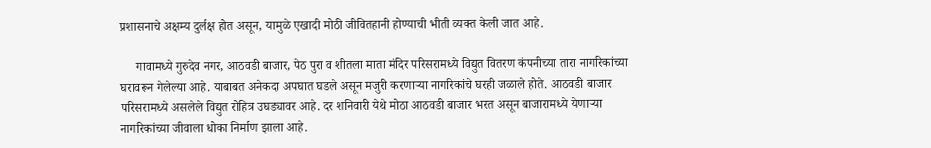प्रशासनाचे अक्षम्य दुर्लक्ष होत असून, यामुळे एखादी मोठी जीवितहानी होण्याची भीती व्यक्त केली जात आहे.

     गावामध्ये गुरुदेव नगर, आठवडी बाजार, पेठ पुरा व शीतला माता मंदिर परिसरामध्ये विद्युत वितरण कंपनीच्या तारा नागरिकांच्या घरावरून गेलेल्या आहे. याबाबत अनेकदा अपघात घडले असून मजुरी करणाऱ्या नागरिकांचे घरही जळाले होते. आठवडी बाजार परिसरामध्ये असलेले विद्युत रोहित्र उघड्यावर आहे. दर शनिवारी येथे मोठा आठवडी बाजार भरत असून बाजारामध्ये येणाऱ्या नागरिकांच्या जीवाला धोका निर्माण झाला आहे.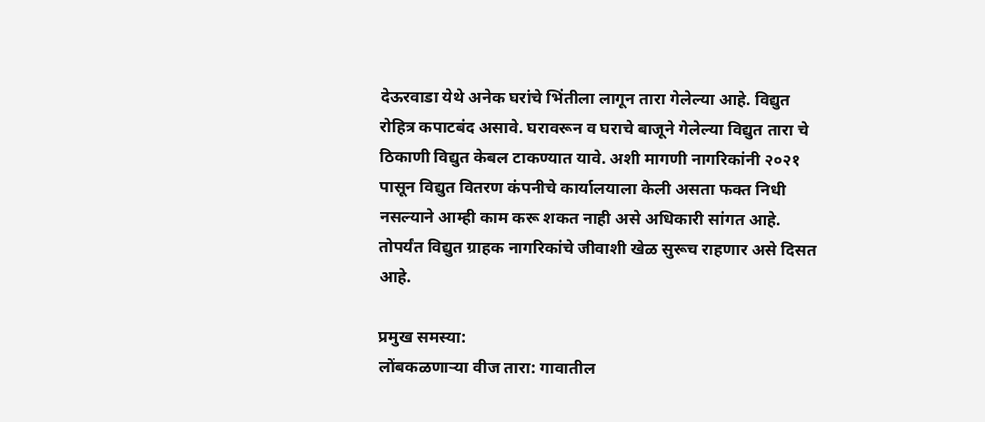देऊरवाडा येथे अनेक घरांचे भिंतीला लागून तारा गेलेल्या आहे. विद्युत रोहित्र कपाटबंद असावे. घरावरून व घराचे बाजूने गेलेल्या विद्युत तारा चे ठिकाणी विद्युत केबल टाकण्यात यावे. अशी मागणी नागरिकांनी २०२१ पासून विद्युत वितरण कंपनीचे कार्यालयाला केली असता फक्त निधी नसल्याने आम्ही काम करू शकत नाही असे अधिकारी सांगत आहे. तोपर्यंत विद्युत ग्राहक नागरिकांचे जीवाशी खेळ सुरूच राहणार असे दिसत आहे.

प्रमुख समस्या:
लोंबकळणाऱ्या वीज तारा: गावातील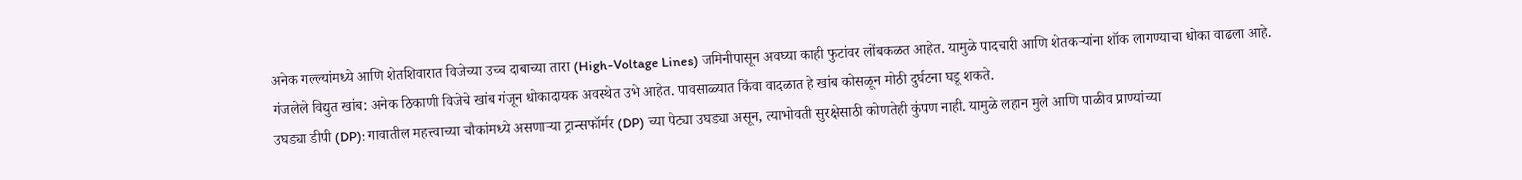अनेक गल्ल्यांमध्ये आणि शेतशिवारात विजेच्या उच्च दाबाच्या तारा (High-Voltage Lines) जमिनीपासून अवघ्या काही फुटांवर लोंबकळत आहेत. यामुळे पादचारी आणि शेतकऱ्यांना शॉक लागण्याचा धोका वाढला आहे.
गंजलेले विद्युत खांब: अनेक ठिकाणी विजेचे खांब गंजून धोकादायक अवस्थेत उभे आहेत. पावसाळ्यात किंवा वादळात हे खांब कोसळून मोठी दुर्घटना घडू शकते.
उघड्या डीपी (DP): गावातील महत्त्वाच्या चौकांमध्ये असणाऱ्या ट्रान्सफॉर्मर (DP) च्या पेट्या उघड्या असून, त्याभोवती सुरक्षेसाठी कोणतेही कुंपण नाही. यामुळे लहान मुले आणि पाळीव प्राण्यांच्या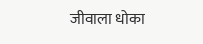जीवाला धोका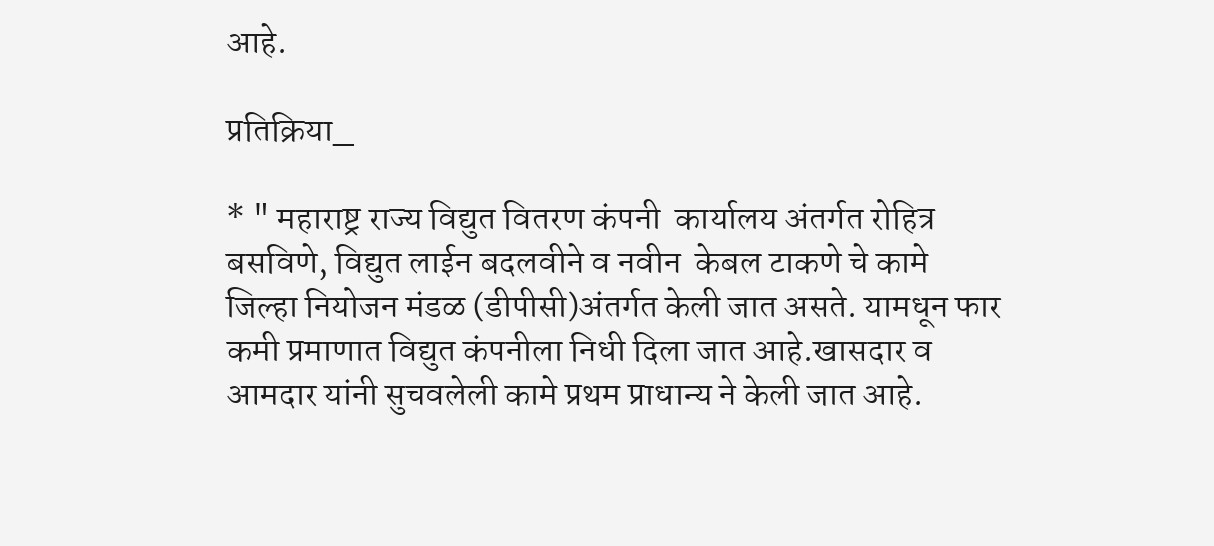आहे.

प्रतिक्रिया_

* " महाराष्ट्र राज्य विद्युत वितरण कंपनी  कार्यालय अंतर्गत रोहित्र बसविणे, विद्युत लाईन बदलवीने व नवीन  केबल टाकणे चे कामे जिल्हा नियोजन मंडळ (डीपीसी)अंतर्गत केली जात असते. यामधून फार कमी प्रमाणात विद्युत कंपनीला निधी दिला जात आहे.खासदार व आमदार यांनी सुचवलेली कामे प्रथम प्राधान्य ने केली जात आहे.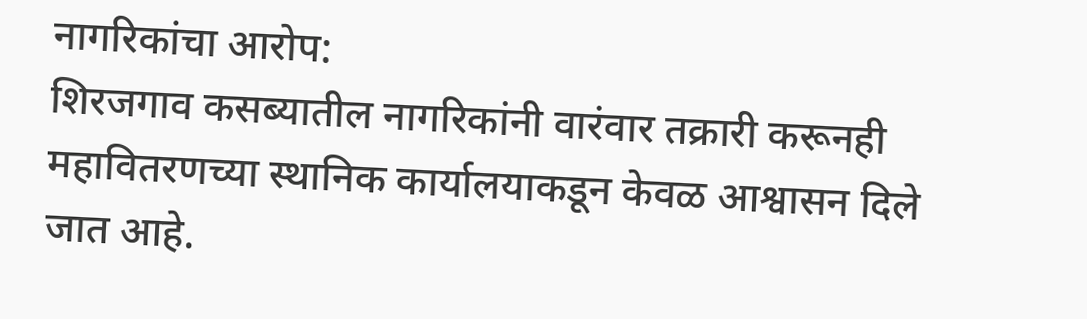नागरिकांचा आरोप:
शिरजगाव कसब्यातील नागरिकांनी वारंवार तक्रारी करूनही महावितरणच्या स्थानिक कार्यालयाकडून केवळ आश्वासन दिले जात आहे.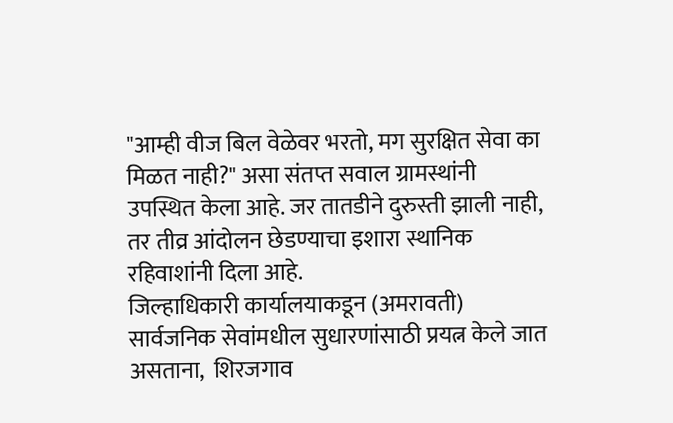"आम्ही वीज बिल वेळेवर भरतो, मग सुरक्षित सेवा का मिळत नाही?" असा संतप्त सवाल ग्रामस्थांनी उपस्थित केला आहे. जर तातडीने दुरुस्ती झाली नाही, तर तीव्र आंदोलन छेडण्याचा इशारा स्थानिक रहिवाशांनी दिला आहे.
जिल्हाधिकारी कार्यालयाकडून (अमरावती) सार्वजनिक सेवांमधील सुधारणांसाठी प्रयत्न केले जात असताना,  शिरजगाव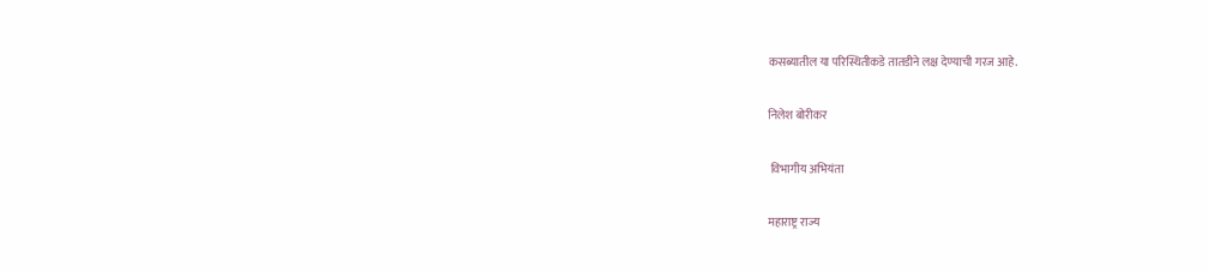कसब्यातील या परिस्थितीकडे तातडीने लक्ष देण्याची गरज आहे.

निलेश बोरीकर

 विभागीय अभियंता

महाराष्ट्र राज्य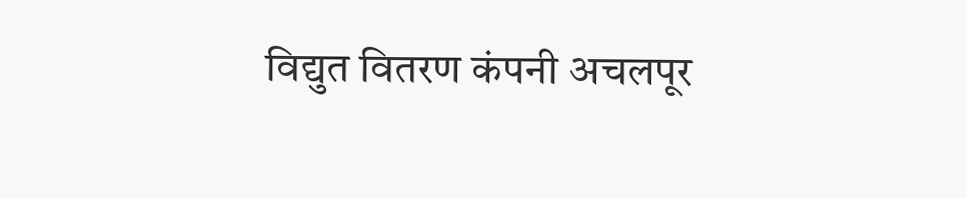विद्युत वितरण कंपनी अचलपूर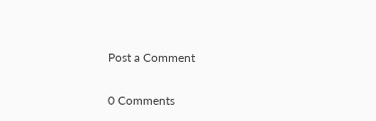Post a Comment

0 Comments